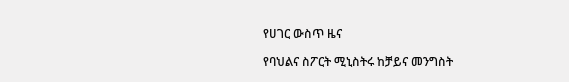የሀገር ውስጥ ዜና

የባህልና ስፖርት ሚኒስትሩ ከቻይና መንግስት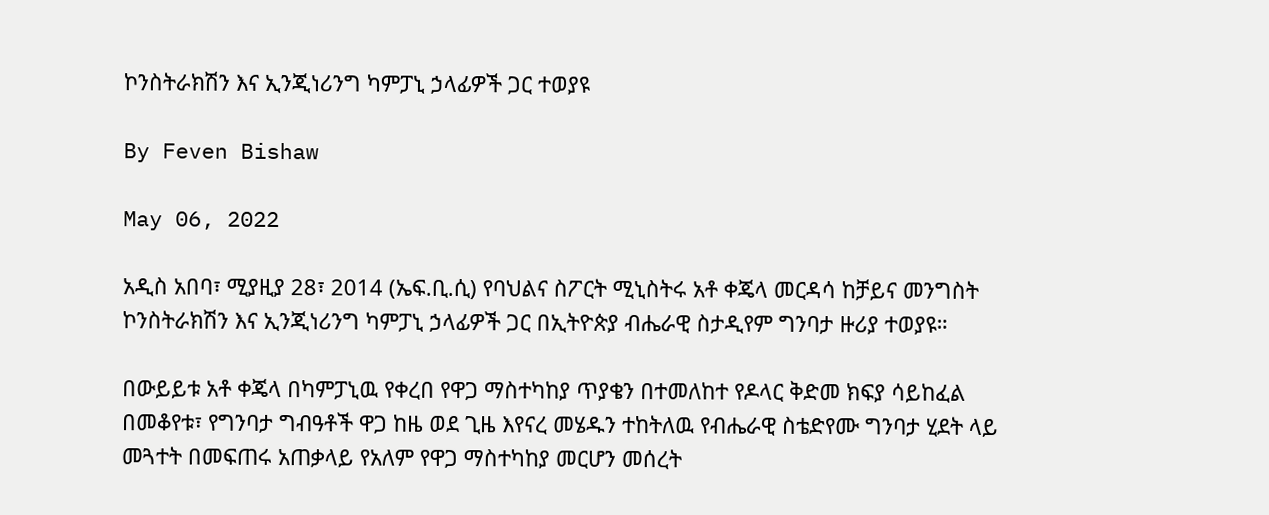ኮንስትራክሽን እና ኢንጂነሪንግ ካምፓኒ ኃላፊዎች ጋር ተወያዩ

By Feven Bishaw

May 06, 2022

አዲስ አበባ፣ ሚያዚያ 28፣ 2014 (ኤፍ.ቢ.ሲ) የባህልና ስፖርት ሚኒስትሩ አቶ ቀጄላ መርዳሳ ከቻይና መንግስት ኮንስትራክሽን እና ኢንጂነሪንግ ካምፓኒ ኃላፊዎች ጋር በኢትዮጵያ ብሔራዊ ስታዲየም ግንባታ ዙሪያ ተወያዩ።

በውይይቱ አቶ ቀጄላ በካምፓኒዉ የቀረበ የዋጋ ማስተካከያ ጥያቄን በተመለከተ የዶላር ቅድመ ክፍያ ሳይከፈል በመቆየቱ፣ የግንባታ ግብዓቶች ዋጋ ከዜ ወደ ጊዜ እየናረ መሄዱን ተከትለዉ የብሔራዊ ስቴድየሙ ግንባታ ሂደት ላይ መጓተት በመፍጠሩ አጠቃላይ የአለም የዋጋ ማስተካከያ መርሆን መሰረት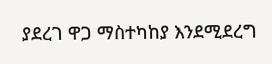ያደረገ ዋጋ ማስተካከያ እንደሚደረግ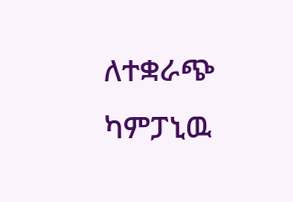ለተቋራጭ ካምፓኒዉ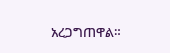አረጋግጠዋል።